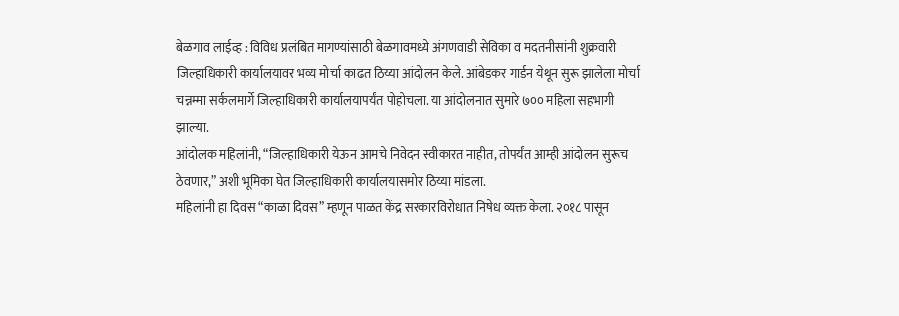बेळगाव लाईव्ह : विविध प्रलंबित मागण्यांसाठी बेळगावमध्ये अंगणवाडी सेविका व मदतनीसांनी शुक्रवारी जिल्हाधिकारी कार्यालयावर भव्य मोर्चा काढत ठिय्या आंदोलन केले. आंबेडकर गार्डन येथून सुरू झालेला मोर्चा चन्नम्मा सर्कलमार्गे जिल्हाधिकारी कार्यालयापर्यंत पोहोचला. या आंदोलनात सुमारे ७०० महिला सहभागी झाल्या.
आंदोलक महिलांनी, “जिल्हाधिकारी येऊन आमचे निवेदन स्वीकारत नाहीत, तोपर्यंत आम्ही आंदोलन सुरूच ठेवणार,” अशी भूमिका घेत जिल्हाधिकारी कार्यालयासमोर ठिय्या मांडला.
महिलांनी हा दिवस “काळा दिवस” म्हणून पाळत केंद्र सरकारविरोधात निषेध व्यक्त केला. २०१८ पासून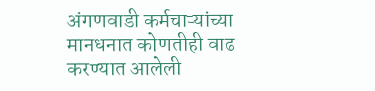अंगणवाडी कर्मचाऱ्यांच्या मानधनात कोणतीही वाढ करण्यात आलेली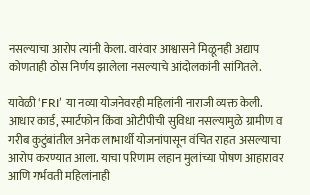नसल्याचा आरोप त्यांनी केला. वारंवार आश्वासने मिळूनही अद्याप कोणताही ठोस निर्णय झालेला नसल्याचे आंदोलकांनी सांगितले.

यावेळी ‘FRI’ या नव्या योजनेवरही महिलांनी नाराजी व्यक्त केली. आधार कार्ड, स्मार्टफोन किंवा ओटीपीची सुविधा नसल्यामुळे ग्रामीण व गरीब कुटुंबांतील अनेक लाभार्थी योजनांपासून वंचित राहत असल्याचा आरोप करण्यात आला. याचा परिणाम लहान मुलांच्या पोषण आहारावर आणि गर्भवती महिलांनाही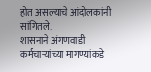होत असल्याचे आंदोलकांनी सांगितले.
शासनाने अंगणवाडी कर्मचाऱ्यांच्या मागण्यांकडे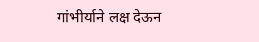गांभीर्याने लक्ष देऊन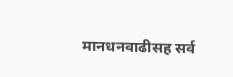मानधनवाढीसह सर्व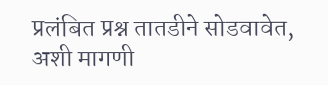प्रलंबित प्रश्न तातडीने सोडवावेत, अशी मागणी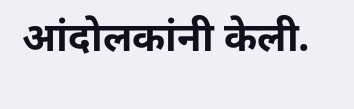आंदोलकांनी केली.